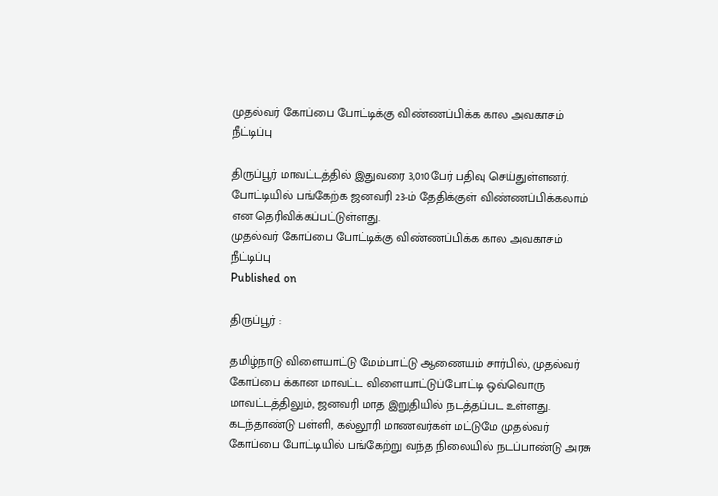முதல்வர் கோப்பை போட்டிக்கு விண்ணப்பிக்க கால அவகாசம் நீட்டிப்பு

திருப்பூர் மாவட்டத்தில் இதுவரை 3,010பேர் பதிவு செய்துள்ளனர். போட்டியில் பங்கேற்க ஜனவரி 23-ம் தேதிக்குள் விண்ணப்பிக்கலாம் என தெரிவிக்கப்பட்டுள்ளது.
முதல்வர் கோப்பை போட்டிக்கு விண்ணப்பிக்க கால அவகாசம் நீட்டிப்பு
Published on

திருப்பூர் :

தமிழ்நாடு விளையாட்டு மேம்பாட்டு ஆணையம் சார்பில், முதல்வர் கோப்பை க்கான மாவட்ட விளையாட்டுப்போட்டி ஒவ்வொரு மாவட்டத்திலும், ஜனவரி மாத இறுதியில் நடத்தப்பட உள்ளது. கடந்தாண்டு பள்ளி, கல்லூரி மாணவர்கள் மட்டுமே முதல்வர் கோப்பை போட்டியில் பங்கேற்று வந்த நிலையில் நடப்பாண்டு அரசு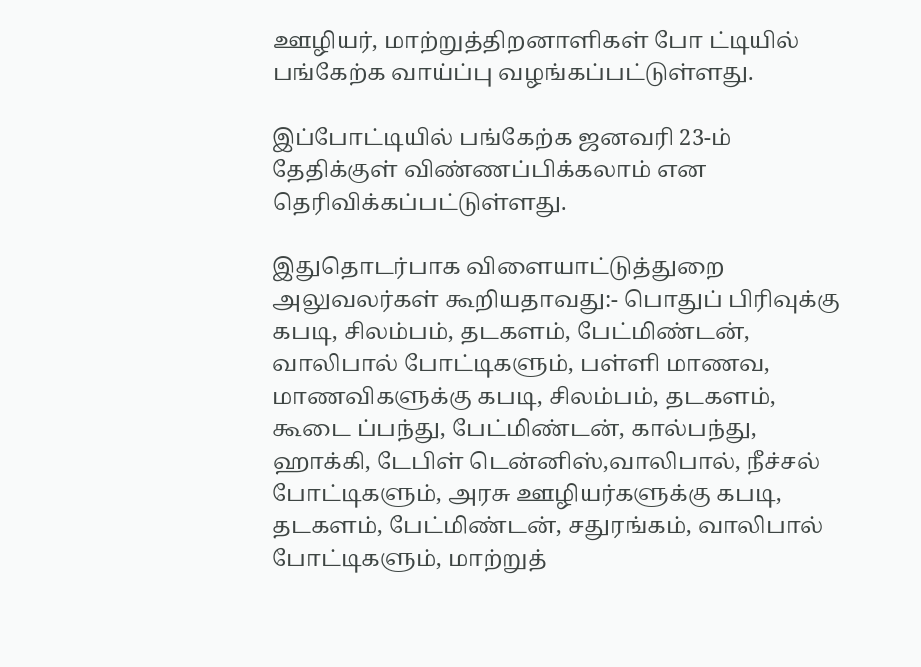ஊழியர், மாற்றுத்திறனாளிகள் போ ட்டியில் பங்கேற்க வாய்ப்பு வழங்கப்பட்டுள்ளது.

இப்போட்டியில் பங்கேற்க ஜனவரி 23-ம் தேதிக்குள் விண்ணப்பிக்கலாம் என தெரிவிக்கப்பட்டுள்ளது.

இதுதொடர்பாக விளையாட்டுத்துறை அலுவலர்கள் கூறியதாவது:- பொதுப் பிரிவுக்கு கபடி, சிலம்பம், தடகளம், பேட்மிண்டன், வாலிபால் போட்டிகளும், பள்ளி மாணவ, மாணவிகளுக்கு கபடி, சிலம்பம், தடகளம், கூடை ப்பந்து, பேட்மிண்டன், கால்பந்து, ஹாக்கி, டேபிள் டென்னிஸ்,வாலிபால், நீச்சல் போட்டிகளும், அரசு ஊழியர்களுக்கு கபடி, தடகளம், பேட்மிண்டன், சதுரங்கம், வாலிபால் போட்டிகளும், மாற்றுத்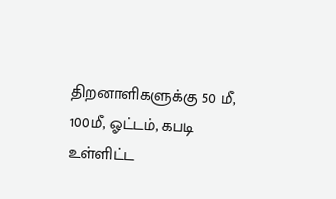திறனாளிகளுக்கு 50 மீ, 100மீ, ஓட்டம், கபடி உள்ளிட்ட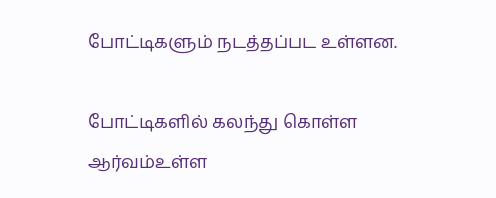போட்டிகளும் நடத்தப்பட உள்ளன.

போட்டிகளில் கலந்து கொள்ள ஆர்வம்உள்ள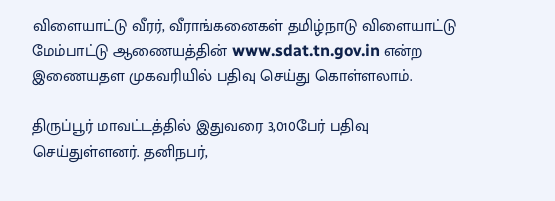விளையாட்டு வீரர், வீராங்கனைகள் தமிழ்நாடு விளையாட்டு மேம்பாட்டு ஆணையத்தின் www.sdat.tn.gov.in என்ற இணையதள முகவரியில் பதிவு செய்து கொள்ளலாம்.

திருப்பூர் மாவட்டத்தில் இதுவரை 3,010பேர் பதிவு செய்துள்ளனர். தனிநபர்,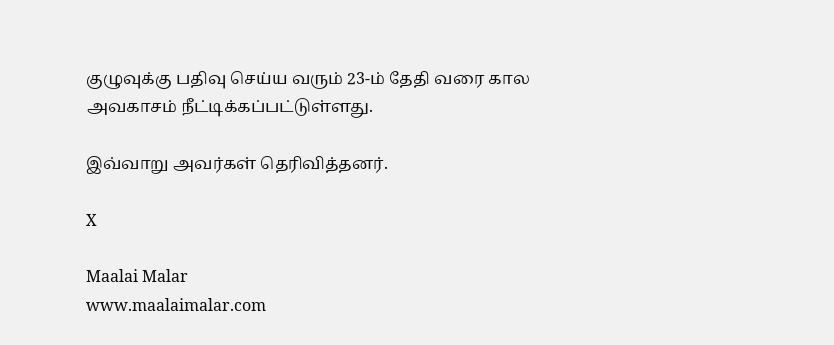குழுவுக்கு பதிவு செய்ய வரும் 23-ம் தேதி வரை கால அவகாசம் நீட்டிக்கப்பட்டுள்ளது.

இவ்வாறு அவர்கள் தெரிவித்தனர்.

X

Maalai Malar
www.maalaimalar.com